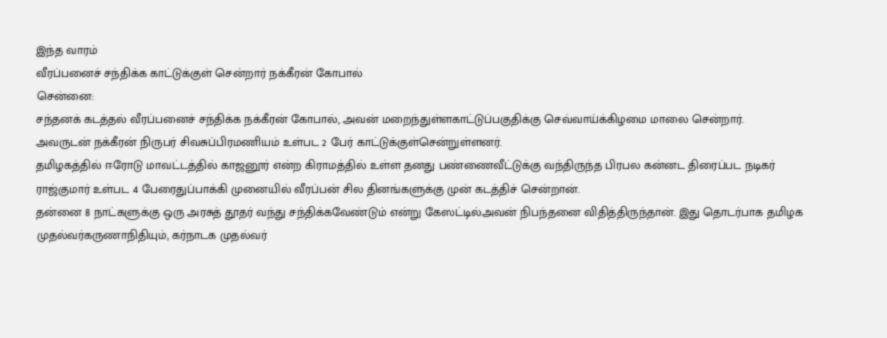இந்த வாரம்
வீரப்பனைச் சந்திக்க காட்டுக்குள் சென்றார் நக்கீரன் கோபால்
சென்னை:
சந்தனக் கடத்தல் வீரப்பனைச் சந்திக்க நக்கீரன் கோபால், அவன் மறைந்துள்ளகாட்டுப்பகுதிக்கு செவ்வாய்க்கிழமை மாலை சென்றார்.
அவருடன் நக்கீரன் நிருபர் சிவசுப்பிரமணியம் உள்பட 2 பேர் காட்டுக்குள்சென்றுள்ளனர்.
தமிழகத்தில் ஈரோடு மாவட்டத்தில் காஜனூர் என்ற கிராமத்தில் உள்ள தனது பண்ணைவீட்டுக்கு வந்திருந்த பிரபல கன்னட திரைப்பட நடிகர் ராஜ்குமார் உள்பட 4 பேரைதுப்பாக்கி முனையில் வீரப்பன் சில தினங்களுக்கு முன் கடத்திச் சென்றான்.
தன்னை 8 நாட்களுக்கு ஒரு அரசுத் தூதர் வந்து சந்திக்கவேண்டும் என்று கேஸட்டில்அவன் நிபந்தனை விதித்திருந்தான். இது தொடர்பாக தமிழக முதல்வர்கருணாநிதியும், கர்நாடக முதல்வர்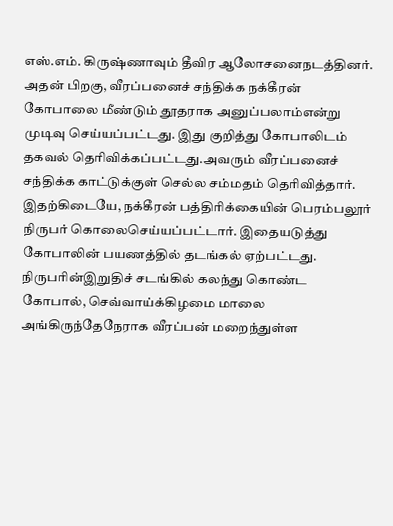எஸ்.எம். கிருஷ்ணாவும் தீவிர ஆலோசனைநடத்தினர்.
அதன் பிறகு, வீரப்பனைச் சந்திக்க நக்கீரன் கோபாலை மீண்டும் தூதராக அனுப்பலாம்என்று முடிவு செய்யப்பட்டது. இது குறித்து கோபாலிடம் தகவல் தெரிவிக்கப்பட்டது.அவரும் வீரப்பனைச் சந்திக்க காட்டுக்குள் செல்ல சம்மதம் தெரிவித்தார்.
இதற்கிடையே, நக்கீரன் பத்திரிக்கையின் பெரம்பலூர் நிருபர் கொலைசெய்யப்பட்டார். இதையடுத்து கோபாலின் பயணத்தில் தடங்கல் ஏற்பட்டது. நிருபரின்இறுதிச் சடங்கில் கலந்து கொண்ட கோபால், செவ்வாய்க்கிழமை மாலை அங்கிருந்தேநேராக வீரப்பன் மறைந்துள்ள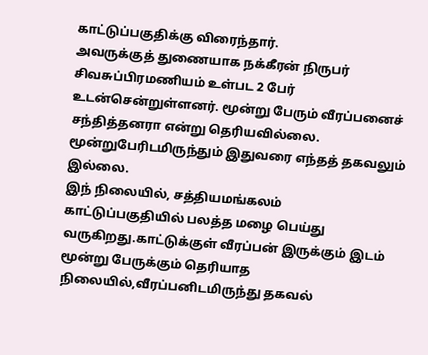காட்டுப்பகுதிக்கு விரைந்தார்.
அவருக்குத் துணையாக நக்கீரன் நிருபர் சிவசுப்பிரமணியம் உள்பட 2 பேர் உடன்சென்றுள்ளனர். மூன்று பேரும் வீரப்பனைச் சந்தித்தனரா என்று தெரியவில்லை. மூன்றுபேரிடமிருந்தும் இதுவரை எந்தத் தகவலும் இல்லை.
இந் நிலையில், சத்தியமங்கலம் காட்டுப்பகுதியில் பலத்த மழை பெய்து வருகிறது.காட்டுக்குள் வீரப்பன் இருக்கும் இடம் மூன்று பேருக்கும் தெரியாத நிலையில்,வீரப்பனிடமிருந்து தகவல்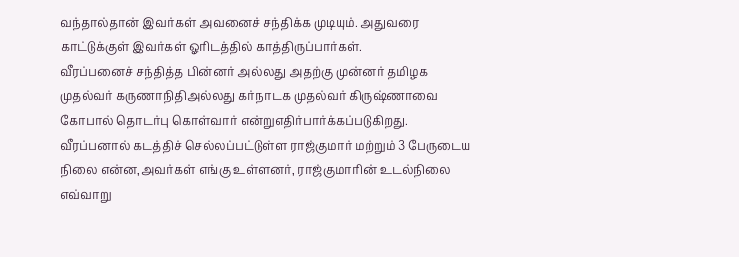வந்தால்தான் இவர்கள் அவனைச் சந்திக்க முடியும். அதுவரை காட்டுக்குள் இவர்கள் ஓரிடத்தில் காத்திருப்பார்கள்.
வீரப்பனைச் சந்தித்த பின்னர் அல்லது அதற்கு முன்னர் தமிழக முதல்வர் கருணாநிதிஅல்லது கர்நாடக முதல்வர் கிருஷ்ணாவை கோபால் தொடர்பு கொள்வார் என்றுஎதிர்பார்க்கப்படுகிறது.
வீரப்பனால் கடத்திச் செல்லப்பட்டுள்ள ராஜ்குமார் மற்றும் 3 பேருடைய நிலை என்ன,அவர்கள் எங்கு உள்ளனர், ராஜ்குமாரின் உடல்நிலை எவ்வாறு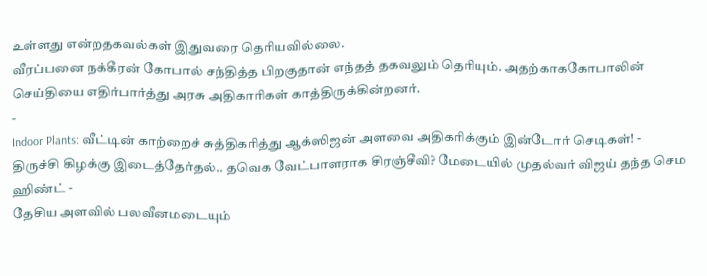உள்ளது என்றதகவல்கள் இதுவரை தெரியவில்லை.
வீரப்பனை நக்கீரன் கோபால் சந்தித்த பிறகுதான் எந்தத் தகவலும் தெரியும். அதற்காககோபாலின் செய்தியை எதிர்பார்த்து அரசு அதிகாரிகள் காத்திருக்கின்றனர்.
-
Indoor Plants: வீட்டின் காற்றைச் சுத்திகரித்து ஆக்ஸிஜன் அளவை அதிகரிக்கும் இன்டோர் செடிகள்! -
திருச்சி கிழக்கு இடைத்தேர்தல்.. தவெக வேட்பாளராக சிரஞ்சீவி? மேடையில் முதல்வர் விஜய் தந்த செம ஹிண்ட் -
தேசிய அளவில் பலவீனமடையும்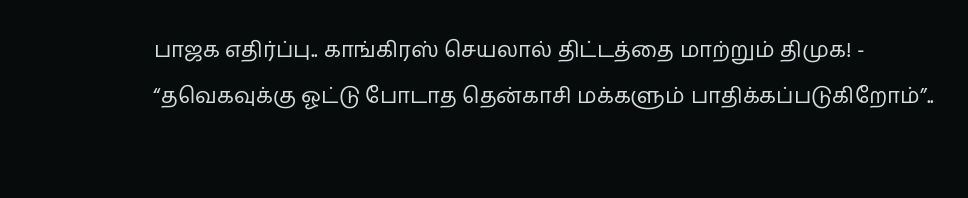பாஜக எதிர்ப்பு.. காங்கிரஸ் செயலால் திட்டத்தை மாற்றும் திமுக! -
“தவெகவுக்கு ஓட்டு போடாத தென்காசி மக்களும் பாதிக்கப்படுகிறோம்”..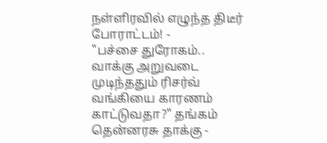நள்ளிரவில் எழுந்த திடீர் போராட்டம்! -
"பச்சை துரோகம்.. வாக்கு அறுவடை முடிந்ததும் ரிசர்வ் வங்கியை காரணம் காட்டுவதா?" தங்கம் தென்னரசு தாக்கு -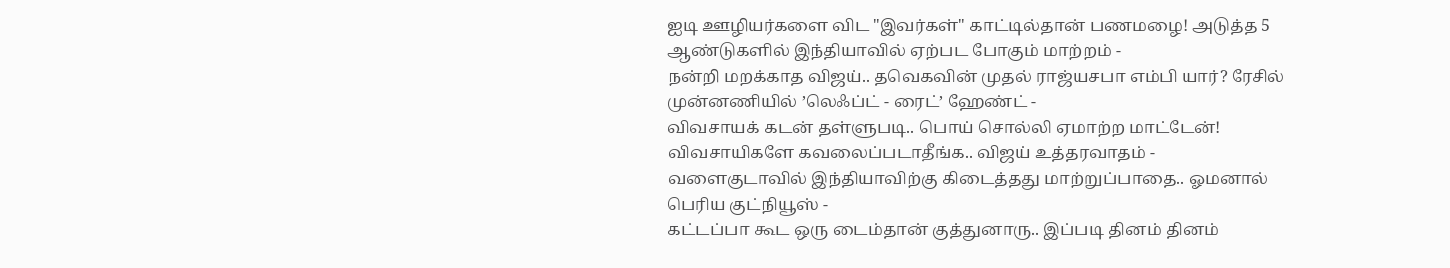ஐடி ஊழியர்களை விட "இவர்கள்" காட்டில்தான் பணமழை! அடுத்த 5 ஆண்டுகளில் இந்தியாவில் ஏற்பட போகும் மாற்றம் -
நன்றி மறக்காத விஜய்.. தவெகவின் முதல் ராஜ்யசபா எம்பி யார்? ரேசில் முன்னணியில் ’லெஃப்ட் - ரைட்’ ஹேண்ட் -
விவசாயக் கடன் தள்ளுபடி.. பொய் சொல்லி ஏமாற்ற மாட்டேன்! விவசாயிகளே கவலைப்படாதீங்க.. விஜய் உத்தரவாதம் -
வளைகுடாவில் இந்தியாவிற்கு கிடைத்தது மாற்றுப்பாதை.. ஓமனால் பெரிய குட்நியூஸ் -
கட்டப்பா கூட ஒரு டைம்தான் குத்துனாரு.. இப்படி தினம் தினம்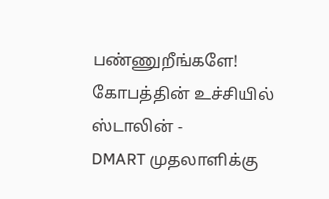பண்ணுறீங்களே! கோபத்தின் உச்சியில் ஸ்டாலின் -
DMART முதலாளிக்கு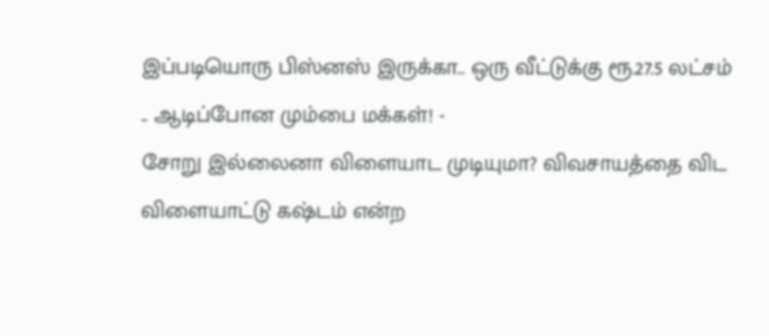இப்படியொரு பிஸ்னஸ் இருக்கா.. ஒரு வீட்டுக்கு ரூ.27.5 லட்சம் .. ஆடிப்போன மும்பை மக்கள்! -
சோறு இல்லைனா விளையாட முடியுமா? விவசாயத்தை விட விளையாட்டு கஷ்டம் என்ற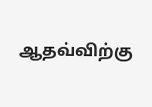ஆதவ்விற்கு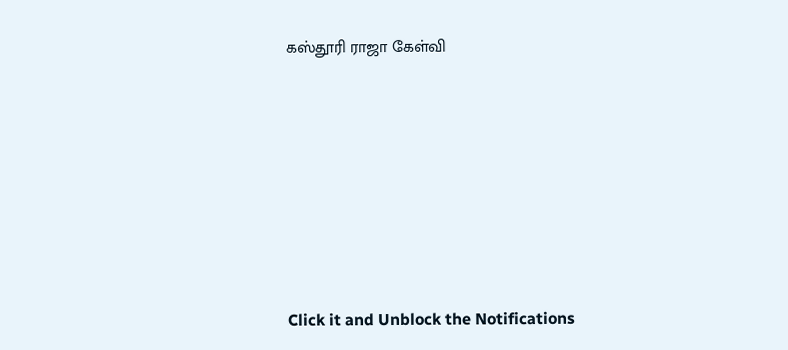கஸ்தூரி ராஜா கேள்வி












Click it and Unblock the Notifications